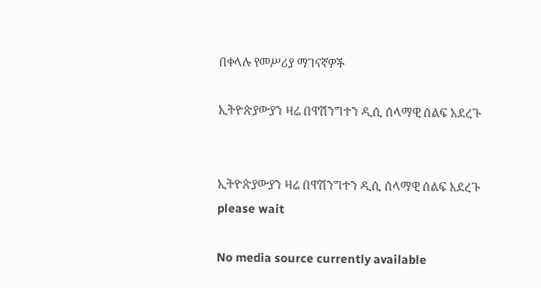በቀላሉ የመሥሪያ ማገናኛዎች

ኢትዮጵያውያን ዛሬ በዋሽንግተን ዲሲ ሰላማዊ ሰልፍ አደረጉ


ኢትዮጵያውያን ዛሬ በዋሽንግተን ዲሲ ሰላማዊ ሰልፍ አደረጉ
please wait

No media source currently available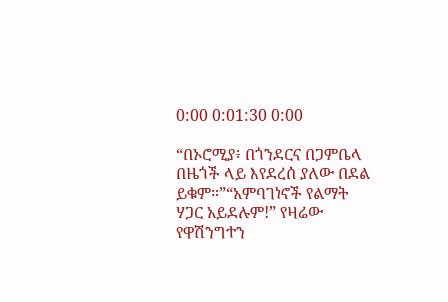0:00 0:01:30 0:00

“በኦሮሚያ፥ በጎንደርና በጋምቤላ በዜጎች ላይ እየደረሰ ያለው በደል ይቁም።”“አምባገነኖች የልማት ሃጋር አይደሉም!” የዛሬው የዋሽንግተን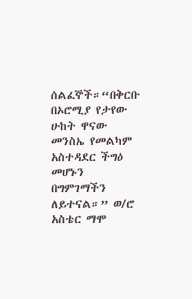ሰልፈኞች።“በቅርቡ በኦሮሚያ የታየው ሁከት ዋናው መንስኤ የመልካም አስተዳደር ችግዕ መሆኑን በግምገማችን ለይተናል።” ወ/ሮ አስቴር ማሞ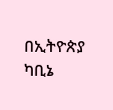በኢትዮጵያ ካቢኔ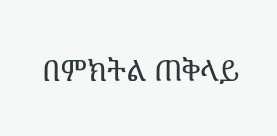በምክትል ጠቅላይ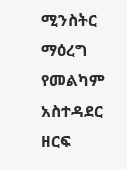ሚንስትር ማዕረግ የመልካም አስተዳደር ዘርፍ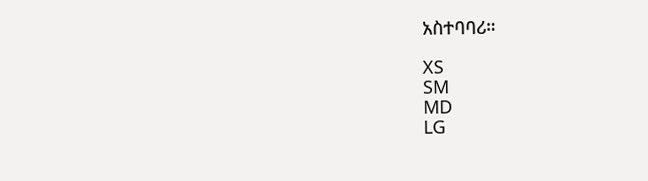አስተባባሪ።

XS
SM
MD
LG